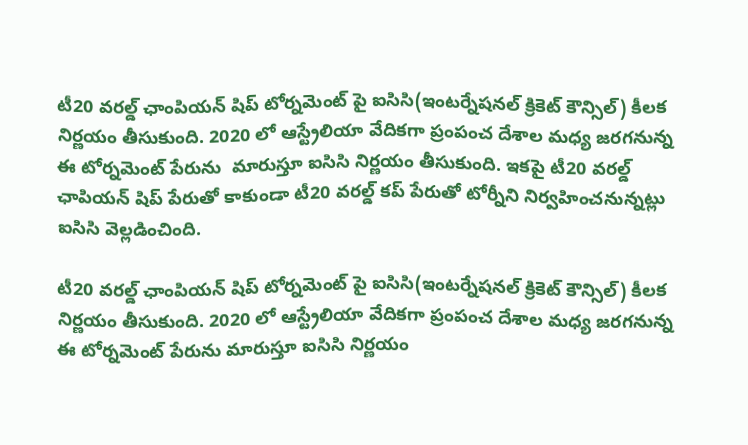టీ20 వరల్డ్ ఛాంపియన్ షిప్ టోర్నమెంట్ పై ఐసిసి(ఇంటర్నేషనల్ క్రికెట్ కౌన్సిల్) కీలక నిర్ణయం తీసుకుంది. 2020 లో ఆస్ట్రేలియా వేదికగా ప్రంపంచ దేశాల మధ్య జరగనున్న ఈ టోర్నమెంట్ పేరును  మారుస్తూ ఐసిసి నిర్ణయం తీసుకుంది. ఇకపై టీ20 వరల్డ్ ఛాపియన్ షిప్ పేరుతో కాకుండా టీ20 వరల్డ్ కప్ పేరుతో టోర్నీని నిర్వహించనున్నట్లు ఐసిసి వెల్లడించింది.

టీ20 వరల్డ్ ఛాంపియన్ షిప్ టోర్నమెంట్ పై ఐసిసి(ఇంటర్నేషనల్ క్రికెట్ కౌన్సిల్) కీలక నిర్ణయం తీసుకుంది. 2020 లో ఆస్ట్రేలియా వేదికగా ప్రంపంచ దేశాల మధ్య జరగనున్న ఈ టోర్నమెంట్ పేరును మారుస్తూ ఐసిసి నిర్ణయం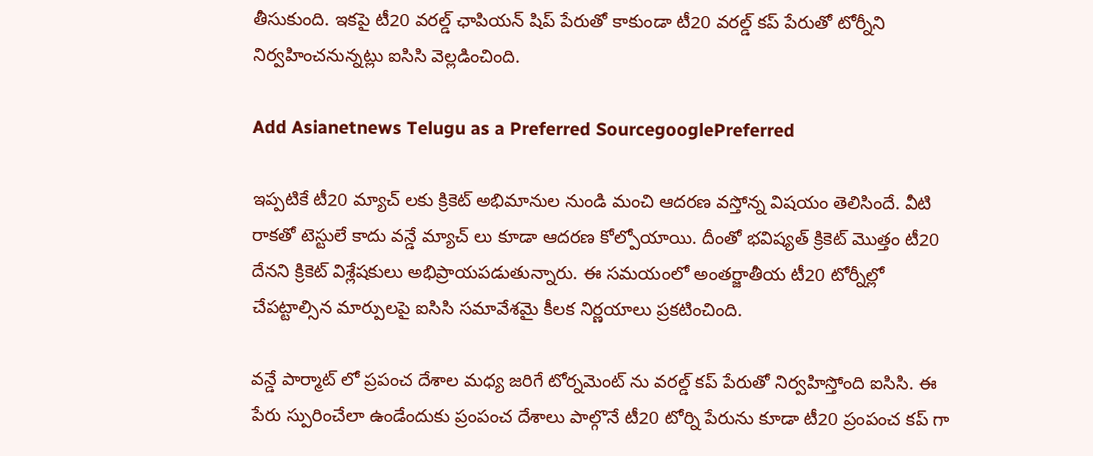తీసుకుంది. ఇకపై టీ20 వరల్డ్ ఛాపియన్ షిప్ పేరుతో కాకుండా టీ20 వరల్డ్ కప్ పేరుతో టోర్నీని నిర్వహించనున్నట్లు ఐసిసి వెల్లడించింది.

Add Asianetnews Telugu as a Preferred SourcegooglePreferred

ఇప్పటికే టీ20 మ్యాచ్ లకు క్రికెట్ అభిమానుల నుండి మంచి ఆదరణ వస్తోన్న విషయం తెలిసిందే. వీటి రాకతో టెస్టులే కాదు వన్డే మ్యాచ్ లు కూడా ఆదరణ కోల్పోయాయి. దీంతో భవిష్యత్ క్రికెట్ మొత్తం టీ20 దేనని క్రికెట్ విశ్లేషకులు అభిప్రాయపడుతున్నారు. ఈ సమయంలో అంతర్జాతీయ టీ20 టోర్నీల్లో చేపట్టాల్సిన మార్పులపై ఐసిసి సమావేశమై కీలక నిర్ణయాలు ప్రకటించింది.

వన్డే పార్మాట్ లో ప్రపంచ దేశాల మధ్య జరిగే టోర్నమెంట్ ను వరల్డ్ కప్ పేరుతో నిర్వహిస్తోంది ఐసిసి. ఈ పేరు స్పురించేలా ఉండేందుకు ప్రంపంచ దేశాలు పాల్గొనే టీ20 టోర్ని పేరును కూడా టీ20 ప్రంపంచ కప్ గా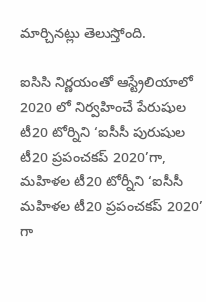మార్చినట్లు తెలుస్తోంది.

ఐసిసి నిర్ణయంతో ఆస్ట్రేలియాలో 2020 లో నిర్వహించే పేరుషుల టీ20 టోర్నిని ‘ఐసీసీ పురుషుల టీ20 ప్రపంచకప్‌ 2020’గా, మహిళల టీ20 టోర్నీని ‘ఐసీసీ మహిళల టీ20 ప్రపంచకప్‌ 2020’ గా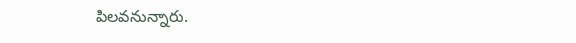పిలవనున్నారు.